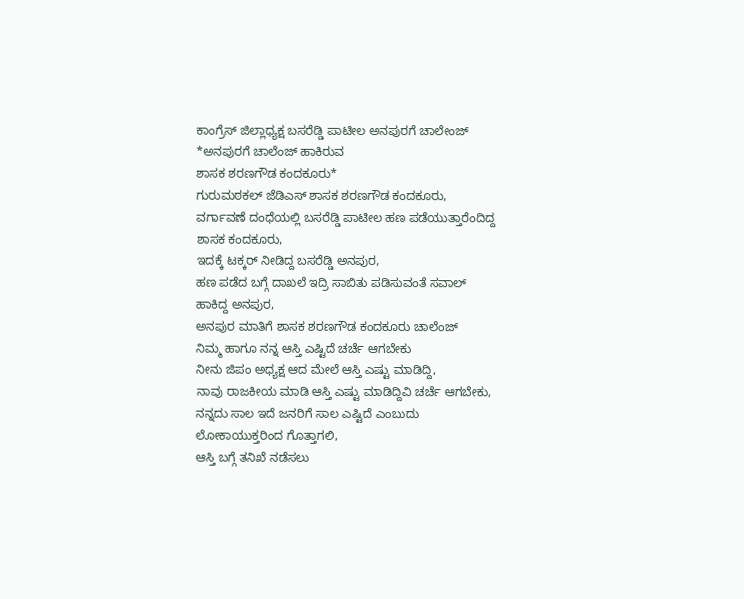ಕಾಂಗ್ರೆಸ್ ಜಿಲ್ಲಾಧ್ಯಕ್ಷ ಬಸರೆಡ್ಡಿ ಪಾಟೀಲ ಅನಪುರಗೆ ಚಾಲೇಂಜ್
*ಅನಪುರಗೆ ಚಾಲೆಂಜ್ ಹಾಕಿರುವ
ಶಾಸಕ ಶರಣಗೌಡ ಕಂದಕೂರು*
ಗುರುಮಠಕಲ್ ಜೆಡಿಎಸ್ ಶಾಸಕ ಶರಣಗೌಡ ಕಂದಕೂರು,
ವರ್ಗಾವಣೆ ದಂಧೆಯಲ್ಲಿ ಬಸರೆಡ್ಡಿ ಪಾಟೀಲ ಹಣ ಪಡೆಯುತ್ತಾರೆಂದಿದ್ದ ಶಾಸಕ ಕಂದಕೂರು,
ಇದಕ್ಕೆ ಟಕ್ಕರ್ ನೀಡಿದ್ದ ಬಸರೆಡ್ಡಿ ಅನಪುರ,
ಹಣ ಪಡೆದ ಬಗ್ಗೆ ದಾಖಲೆ ಇದ್ರಿ ಸಾಬಿತು ಪಡಿಸುವಂತೆ ಸವಾಲ್ ಹಾಕಿದ್ದ ಅನಪುರ,
ಅನಪುರ ಮಾತಿಗೆ ಶಾಸಕ ಶರಣಗೌಡ ಕಂದಕೂರು ಚಾಲೆಂಜ್
ನಿಮ್ಮ ಹಾಗೂ ನನ್ನ ಆಸ್ತಿ ಎಷ್ಟಿದೆ ಚರ್ಚೆ ಆಗಬೇಕು
ನೀನು ಜಿಪಂ ಅಧ್ಯಕ್ಷ ಆದ ಮೇಲೆ ಆಸ್ತಿ ಎಷ್ಟು ಮಾಡಿದ್ದಿ,
ನಾವು ರಾಜಕೀಯ ಮಾಡಿ ಆಸ್ತಿ ಎಷ್ಟು ಮಾಡಿದ್ದಿವಿ ಚರ್ಚೆ ಆಗಬೇಕು,
ನನ್ನದು ಸಾಲ ಇದೆ ಜನರಿಗೆ ಸಾಲ ಎಷ್ಟಿದೆ ಎಂಬುದು ಲೋಕಾಯುಕ್ತರಿಂದ ಗೊತ್ತಾಗಲಿ,
ಆಸ್ತಿ ಬಗ್ಗೆ ತನಿಖೆ ನಡೆಸಲು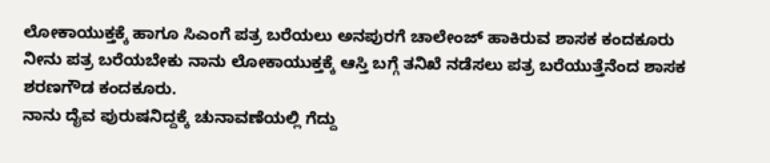ಲೋಕಾಯುಕ್ತಕ್ಕೆ ಹಾಗೂ ಸಿಎಂಗೆ ಪತ್ರ ಬರೆಯಲು ಅನಪುರಗೆ ಚಾಲೇಂಜ್ ಹಾಕಿರುವ ಶಾಸಕ ಕಂದಕೂರು
ನೀನು ಪತ್ರ ಬರೆಯಬೇಕು ನಾನು ಲೋಕಾಯುಕ್ತಕ್ಕೆ ಆಸ್ತಿ ಬಗ್ಗೆ ತನಿಖೆ ನಡೆಸಲು ಪತ್ರ ಬರೆಯುತ್ತೆನೆಂದ ಶಾಸಕ ಶರಣಗೌಡ ಕಂದಕೂರು.
ನಾನು ದೈವ ಪುರುಷನಿದ್ದಕ್ಕೆ ಚುನಾವಣೆಯಲ್ಲಿ ಗೆದ್ದು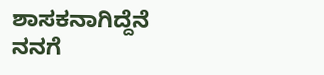ಶಾಸಕನಾಗಿದ್ದೆನೆ
ನನಗೆ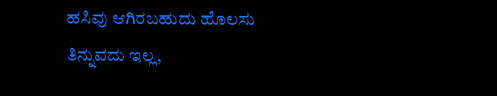ಹಸಿವು ಆಗಿರಬಹುದು ಹೊಲಸು ತಿನ್ನುವದು ಇಲ್ಲ,